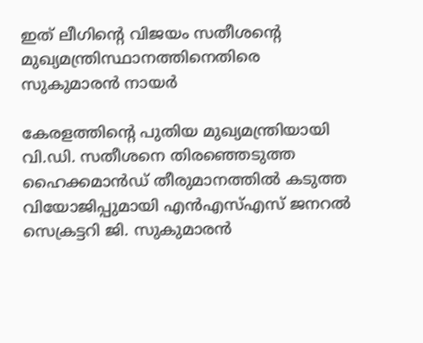ഇത് ലീഗിന്റെ വിജയം സതീശന്റെ മുഖ്യമന്ത്രിസ്ഥാനത്തിനെതിരെ സുകുമാരന്‍ നായര്‍

കേരളത്തിന്റെ പുതിയ മുഖ്യമന്ത്രിയായി വി.ഡി. സതീശനെ തിരഞ്ഞെടുത്ത ഹൈക്കമാന്‍ഡ് തീരുമാനത്തില്‍ കടുത്ത വിയോജിപ്പുമായി എന്‍എസ്എസ് ജനറല്‍ സെക്രട്ടറി ജി. സുകുമാരന്‍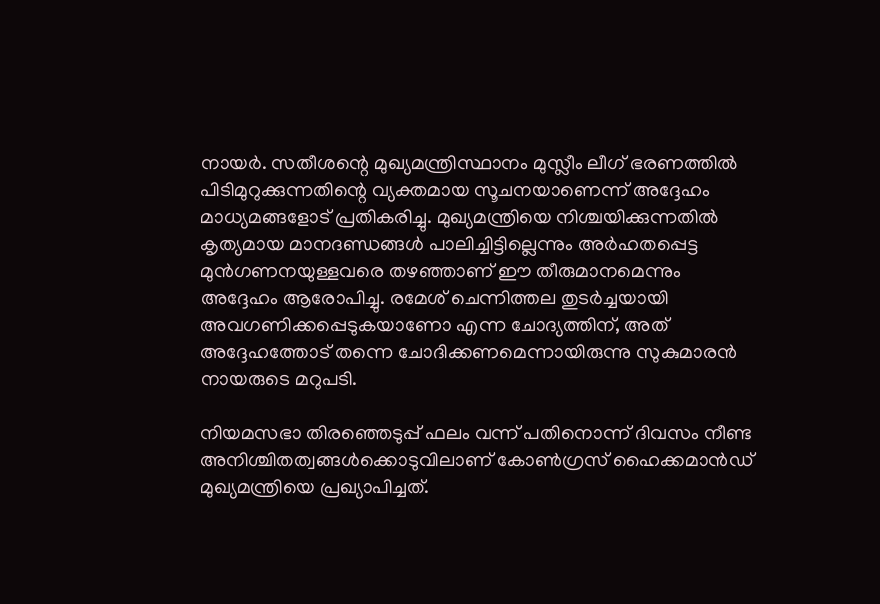നായര്‍. സതീശന്റെ മുഖ്യമന്ത്രിസ്ഥാനം മുസ്ലീം ലീഗ് ഭരണത്തില്‍ പിടിമുറുക്കുന്നതിന്റെ വ്യക്തമായ സൂചനയാണെന്ന് അദ്ദേഹം മാധ്യമങ്ങളോട് പ്രതികരിച്ചു. മുഖ്യമന്ത്രിയെ നിശ്ചയിക്കുന്നതില്‍ കൃത്യമായ മാനദണ്ഡങ്ങള്‍ പാലിച്ചിട്ടില്ലെന്നും അര്‍ഹതപ്പെട്ട മുന്‍ഗണനയുള്ളവരെ തഴഞ്ഞാണ് ഈ തീരുമാനമെന്നും അദ്ദേഹം ആരോപിച്ചു. രമേശ് ചെന്നിത്തല തുടര്‍ച്ചയായി അവഗണിക്കപ്പെടുകയാണോ എന്ന ചോദ്യത്തിന്, അത് അദ്ദേഹത്തോട് തന്നെ ചോദിക്കണമെന്നായിരുന്നു സുകുമാരന്‍ നായരുടെ മറുപടി.

നിയമസഭാ തിരഞ്ഞെടുപ്പ് ഫലം വന്ന് പതിനൊന്ന് ദിവസം നീണ്ട അനിശ്ചിതത്വങ്ങള്‍ക്കൊടുവിലാണ് കോണ്‍ഗ്രസ് ഹൈക്കമാന്‍ഡ് മുഖ്യമന്ത്രിയെ പ്രഖ്യാപിച്ചത്.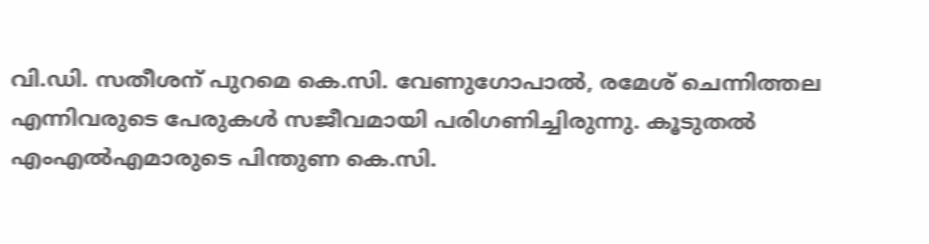വി.ഡി. സതീശന് പുറമെ കെ.സി. വേണുഗോപാല്‍, രമേശ് ചെന്നിത്തല എന്നിവരുടെ പേരുകള്‍ സജീവമായി പരിഗണിച്ചിരുന്നു. കൂടുതല്‍ എംഎല്‍എമാരുടെ പിന്തുണ കെ.സി.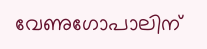വേണുഗോപാലിന്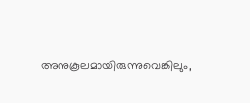അനുകൂലമായിരുന്നുവെങ്കിലും,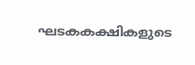ഘടകകക്ഷികളുടെ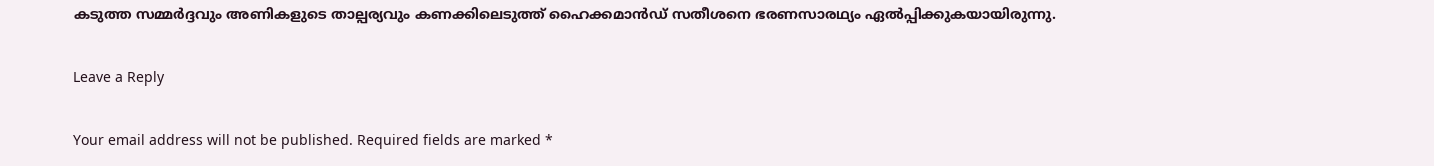കടുത്ത സമ്മര്‍ദ്ദവും അണികളുടെ താല്പര്യവും കണക്കിലെടുത്ത് ഹൈക്കമാന്‍ഡ് സതീശനെ ഭരണസാരഥ്യം ഏല്‍പ്പിക്കുകയായിരുന്നു.

Leave a Reply

Your email address will not be published. Required fields are marked *